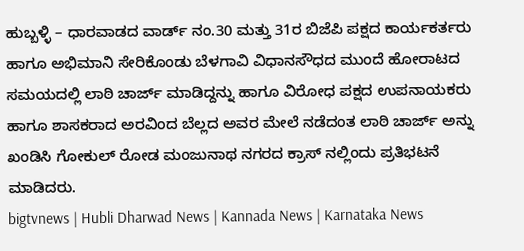ಹುಬ್ಬಳ್ಳಿ – ಧಾರವಾಡದ ವಾರ್ಡ್ ನಂ.30 ಮತ್ತು 31ರ ಬಿಜೆಪಿ ಪಕ್ಷದ ಕಾರ್ಯಕರ್ತರು ಹಾಗೂ ಅಭಿಮಾನಿ ಸೇರಿಕೊಂಡು ಬೆಳಗಾವಿ ವಿಧಾನಸೌಧದ ಮುಂದೆ ಹೋರಾಟದ ಸಮಯದಲ್ಲಿ ಲಾಠಿ ಚಾರ್ಜ್ ಮಾಡಿದ್ದನ್ನು ಹಾಗೂ ವಿರೋಧ ಪಕ್ಷದ ಉಪನಾಯಕರು ಹಾಗೂ ಶಾಸಕರಾದ ಅರವಿಂದ ಬೆಲ್ಲದ ಅವರ ಮೇಲೆ ನಡೆದಂತ ಲಾಠಿ ಚಾರ್ಜ್ ಅನ್ನು ಖಂಡಿಸಿ ಗೋಕುಲ್ ರೋಡ ಮಂಜುನಾಥ ನಗರದ ಕ್ರಾಸ್ ನಲ್ಲಿಂದು ಪ್ರತಿಭಟನೆ ಮಾಡಿದರು.
bigtvnews | Hubli Dharwad News | Kannada News | Karnataka News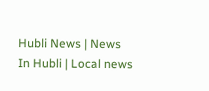Hubli News | News In Hubli | Local news